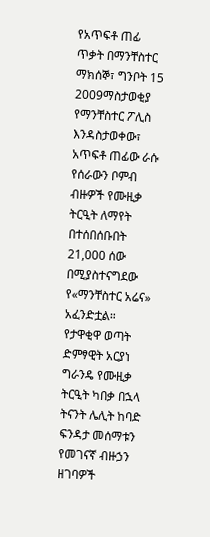የአጥፍቶ ጠፊ ጥቃት በማንቸስተር
ማክሰኞ፣ ግንቦት 15 2009ማስታወቂያ
የማንቸስተር ፖሊስ እንዳስታወቀው፣ አጥፍቶ ጠፊው ራሱ የሰራውን ቦምብ ብዙዎች የሙዚቃ ትርዒት ለማየት በተሰበሰቡበት 21,000 ሰው በሚያስተናግደው የ«ማንቸስተር አሬና» አፈንድቷል። የታዋቂዋ ወጣት ድምፃዊት አርያነ ግራንዴ የሙዚቃ ትርዒት ካበቃ በኋላ ትናንት ሌሊት ከባድ ፍንዳታ መሰማቱን የመገናኛ ብዙኃን ዘገባዎች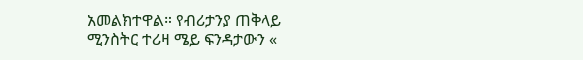አመልክተዋል። የብሪታንያ ጠቅላይ ሚንስትር ተሪዛ ሜይ ፍንዳታውን «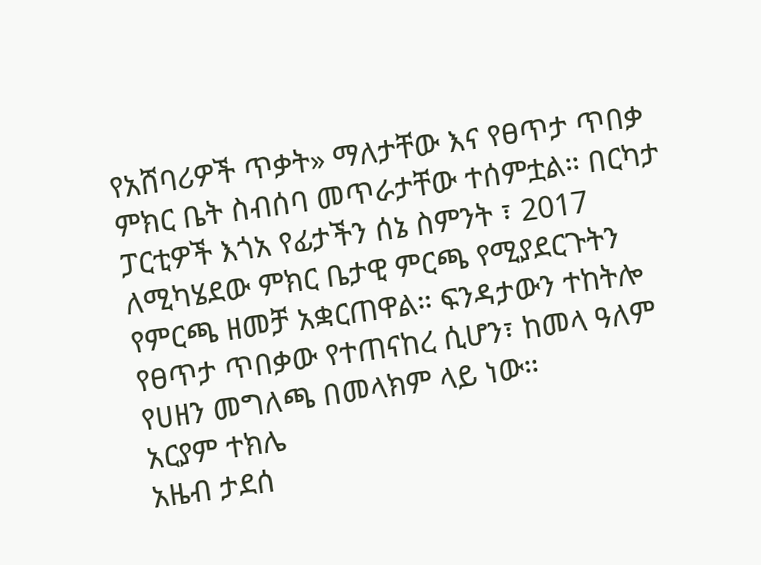የአሸባሪዎች ጥቃት» ማለታቸው እና የፀጥታ ጥበቃ ምክር ቤት ስብሰባ መጥራታቸው ተሰምቷል። በርካታ ፓርቲዎች እጎአ የፊታችን ሰኔ ስምንት ፣ 2017 ለሚካሄደው ምክር ቤታዊ ምርጫ የሚያደርጉትን የምርጫ ዘመቻ አቋርጠዋል። ፍንዳታውን ተከትሎ የፀጥታ ጥበቃው የተጠናከረ ሲሆን፣ ከመላ ዓለም የሀዘን መግለጫ በመላክም ላይ ነው።
አርያም ተክሌ
አዜብ ታደሰ